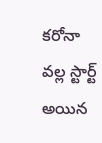కరోనా వల్ల స్టార్ట్ అయిన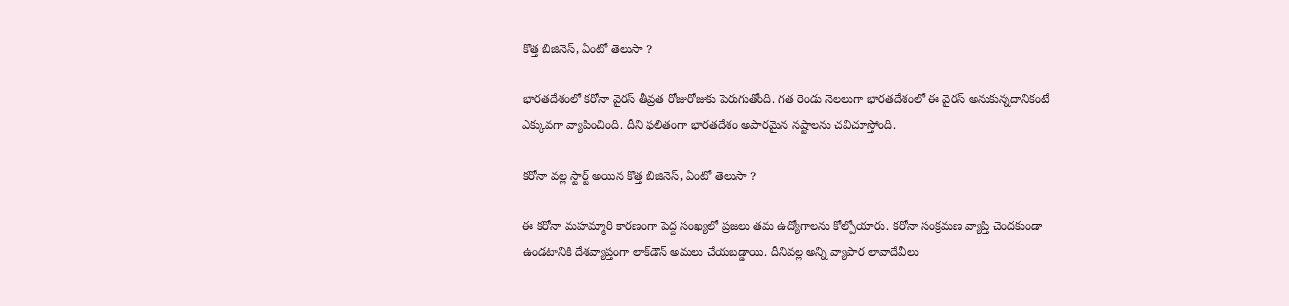కొత్త బిజినెస్, ఏంటో తెలుసా ?

భారతదేశంలో కరోనా వైరస్ తీవ్రత రోజురోజుకు పెరుగుతోంది. గత రెండు నెలలుగా భారతదేశంలో ఈ వైరస్ అనుకున్నదానికంటే ఎక్కువగా వ్యాపించింది. దీని ఫలితంగా భారతదేశం అపారమైన నష్టాలను చవిచూస్తోంది.

కరోనా వల్ల స్టార్ట్ అయిన కొత్త బిజినెస్, ఏంటో తెలుసా ?

ఈ కరోనా మహమ్మారి కారణంగా పెద్ద సంఖ్యలో ప్రజలు తమ ఉద్యోగాలను కోల్పోయారు. కరోనా సంక్రమణ వ్యాప్తి చెందకుండా ఉండటానికి దేశవ్యాప్తంగా లాక్‌డౌన్ అమలు చేయబడ్డాయి. దీనివల్ల అన్ని వ్యాపార లావాదేవీలు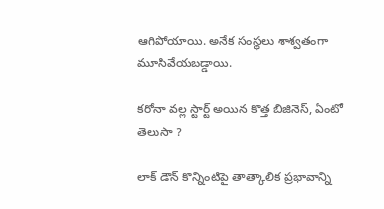ఆగిపోయాయి. అనేక సంస్థలు శాశ్వతంగా మూసివేయబడ్డాయి.

కరోనా వల్ల స్టార్ట్ అయిన కొత్త బిజినెస్, ఏంటో తెలుసా ?

లాక్ డౌన్ కొన్నింటిపై తాత్కాలిక ప్రభావాన్ని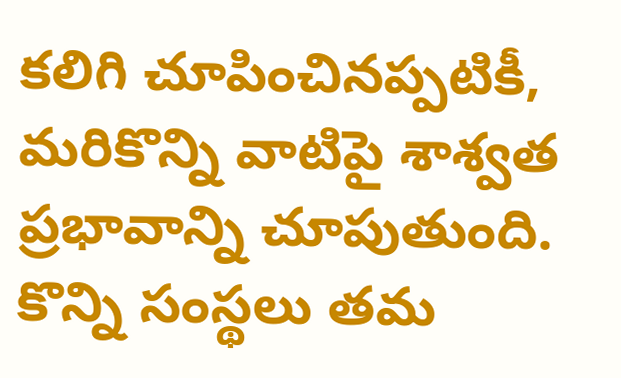కలిగి చూపించినప్పటికీ, మరికొన్ని వాటిపై శాశ్వత ప్రభావాన్ని చూపుతుంది. కొన్ని సంస్థలు తమ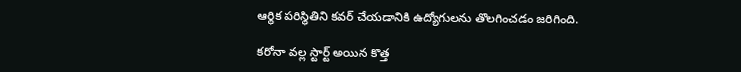ఆర్థిక పరిస్థితిని కవర్ చేయడానికి ఉద్యోగులను తొలగించడం జరిగింది.

కరోనా వల్ల స్టార్ట్ అయిన కొత్త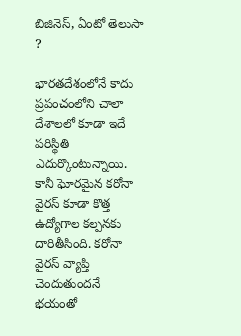బిజినెస్, ఏంటో తెలుసా ?

భారతదేశంలోనే కాదు ప్రపంచంలోని చాలా దేశాలలో కూడా ఇదే పరిస్థితి ఎదుర్కొంటున్నాయి. కానీ ఘోరమైన కరోనా వైరస్ కూడా కొత్త ఉద్యోగాల కల్పనకు దారితీసింది. కరోనా వైరస్ వ్యాప్తి చెందుతుందనే భయంతో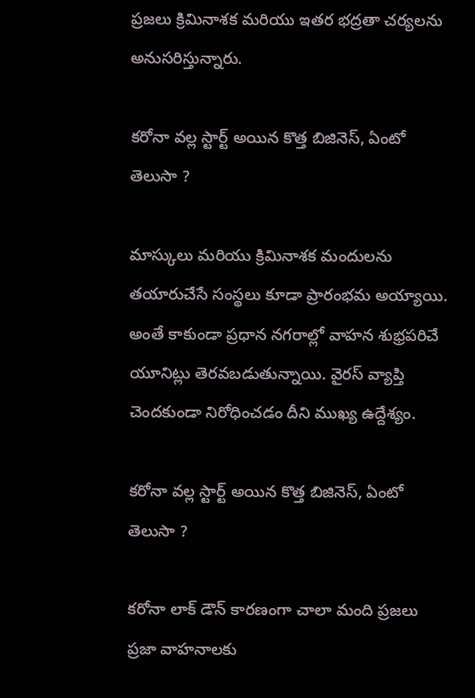ప్రజలు క్రిమినాశక మరియు ఇతర భద్రతా చర్యలను అనుసరిస్తున్నారు.

కరోనా వల్ల స్టార్ట్ అయిన కొత్త బిజినెస్, ఏంటో తెలుసా ?

మాస్కులు మరియు క్రిమినాశక మందులను తయారుచేసే సంస్థలు కూడా ప్రారంభమ అయ్యాయి. అంతే కాకుండా ప్రధాన నగరాల్లో వాహన శుభ్రపరిచే యూనిట్లు తెరవబడుతున్నాయి. వైరస్ వ్యాప్తి చెందకుండా నిరోధించడం దీని ముఖ్య ఉద్దేశ్యం.

కరోనా వల్ల స్టార్ట్ అయిన కొత్త బిజినెస్, ఏంటో తెలుసా ?

కరోనా లాక్ డౌన్ కారణంగా చాలా మంది ప్రజలు ప్రజా వాహనాలకు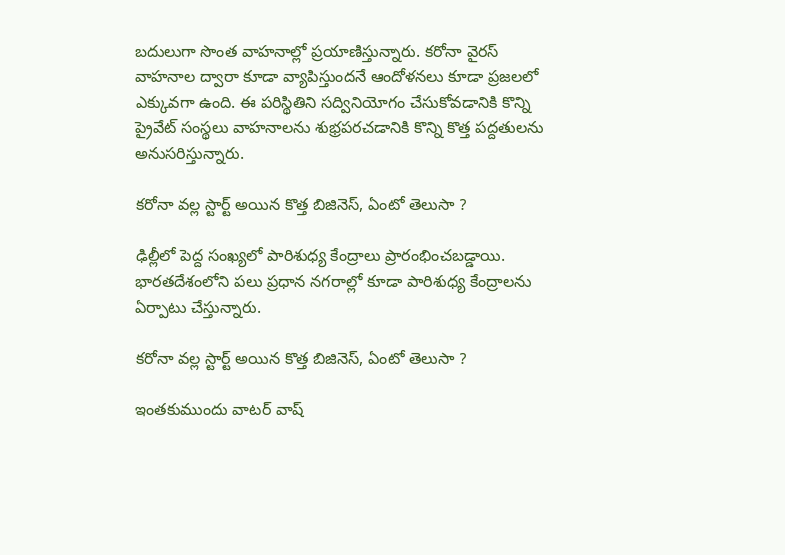బదులుగా సొంత వాహనాల్లో ప్రయాణిస్తున్నారు. కరోనా వైరస్ వాహనాల ద్వారా కూడా వ్యాపిస్తుందనే ఆందోళనలు కూడా ప్రజలలో ఎక్కువగా ఉంది. ఈ పరిస్థితిని సద్వినియోగం చేసుకోవడానికి కొన్ని ప్రైవేట్ సంస్థలు వాహనాలను శుభ్రపరచడానికి కొన్ని కొత్త పద్దతులను అనుసరిస్తున్నారు.

కరోనా వల్ల స్టార్ట్ అయిన కొత్త బిజినెస్, ఏంటో తెలుసా ?

ఢిల్లీలో పెద్ద సంఖ్యలో పారిశుధ్య కేంద్రాలు ప్రారంభించబడ్డాయి. భారతదేశంలోని పలు ప్రధాన నగరాల్లో కూడా పారిశుధ్య కేంద్రాలను ఏర్పాటు చేస్తున్నారు.

కరోనా వల్ల స్టార్ట్ అయిన కొత్త బిజినెస్, ఏంటో తెలుసా ?

ఇంతకుముందు వాటర్ వాష్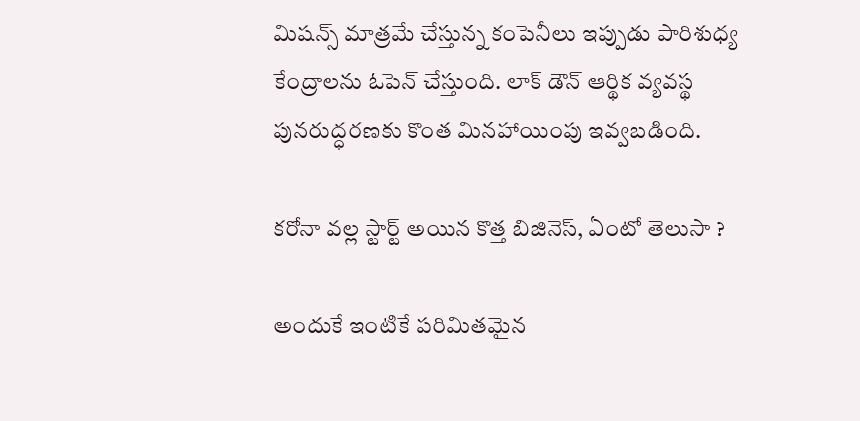మిషన్స్ మాత్రమే చేస్తున్న కంపెనీలు ఇప్పుడు పారిశుధ్య కేంద్రాలను ఓపెన్ చేస్తుంది. లాక్ డౌన్ ఆర్థిక వ్యవస్థ పునరుద్ధరణకు కొంత మినహాయింపు ఇవ్వబడింది.

కరోనా వల్ల స్టార్ట్ అయిన కొత్త బిజినెస్, ఏంటో తెలుసా ?

అందుకే ఇంటికే పరిమితమైన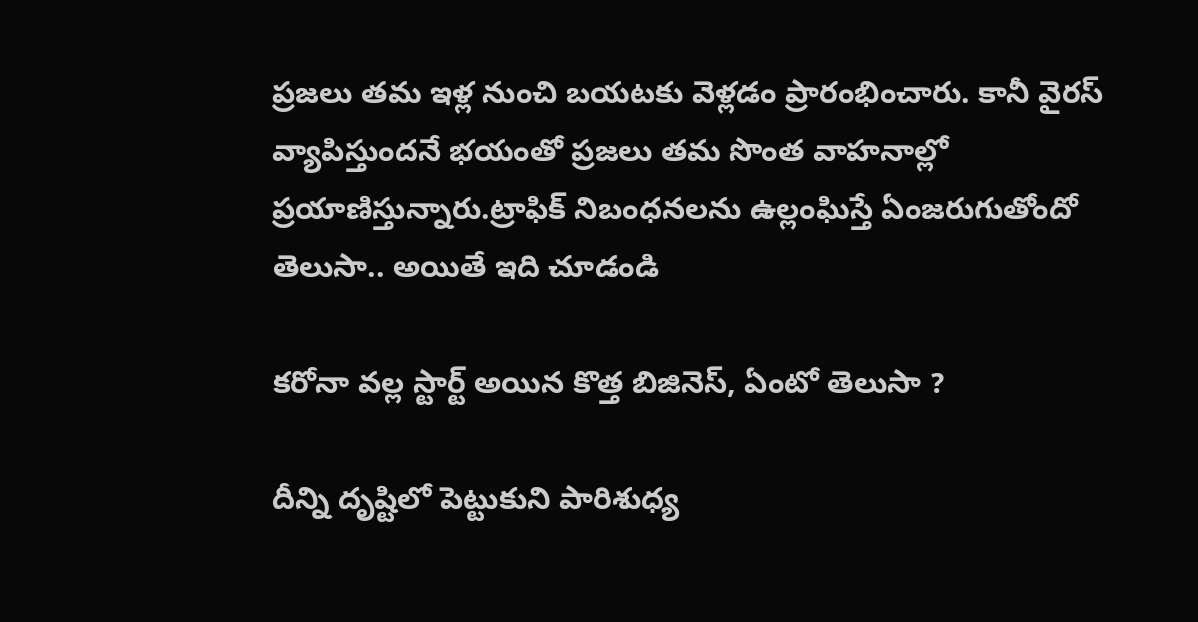ప్రజలు తమ ఇళ్ల నుంచి బయటకు వెళ్లడం ప్రారంభించారు. కానీ వైరస్ వ్యాపిస్తుందనే భయంతో ప్రజలు తమ సొంత వాహనాల్లో ప్రయాణిస్తున్నారు.ట్రాఫిక్ నిబంధనలను ఉల్లంఘిస్తే ఏంజరుగుతోందో తెలుసా.. అయితే ఇది చూడండి

కరోనా వల్ల స్టార్ట్ అయిన కొత్త బిజినెస్, ఏంటో తెలుసా ?

దీన్ని దృష్టిలో పెట్టుకుని పారిశుధ్య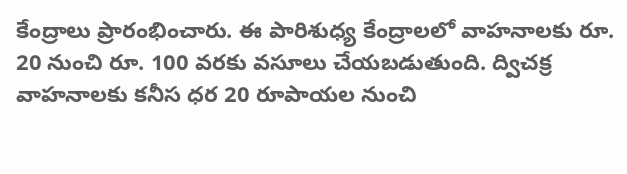కేంద్రాలు ప్రారంభించారు. ఈ పారిశుధ్య కేంద్రాలలో వాహనాలకు రూ. 20 నుంచి రూ. 100 వరకు వసూలు చేయబడుతుంది. ద్విచక్ర వాహనాలకు కనీస ధర 20 రూపాయల నుంచి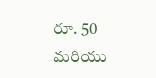రూ. 50 మరియు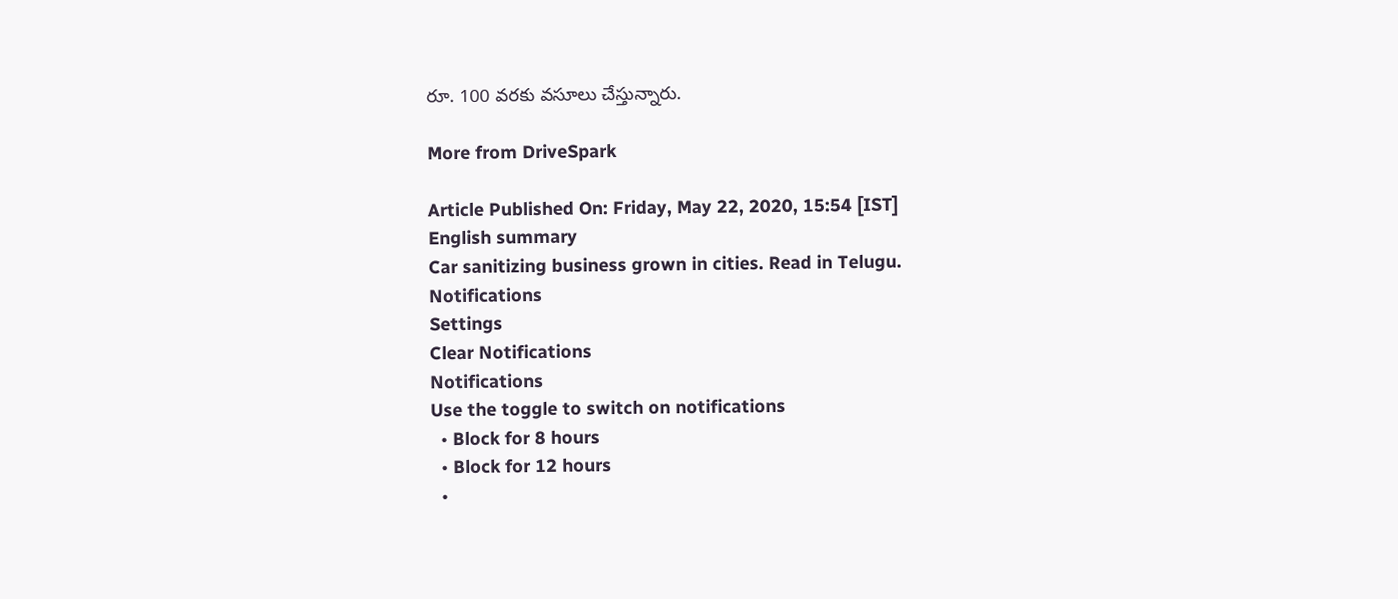రూ. 100 వరకు వసూలు చేస్తున్నారు.

More from DriveSpark

Article Published On: Friday, May 22, 2020, 15:54 [IST]
English summary
Car sanitizing business grown in cities. Read in Telugu.
Notifications
Settings
Clear Notifications
Notifications
Use the toggle to switch on notifications
  • Block for 8 hours
  • Block for 12 hours
  •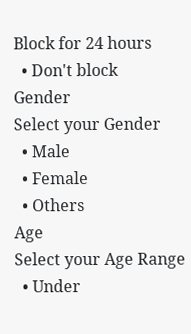Block for 24 hours
  • Don't block
Gender
Select your Gender
  • Male
  • Female
  • Others
Age
Select your Age Range
  • Under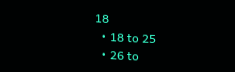18
  • 18 to 25
  • 26 to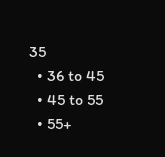35
  • 36 to 45
  • 45 to 55
  • 55+